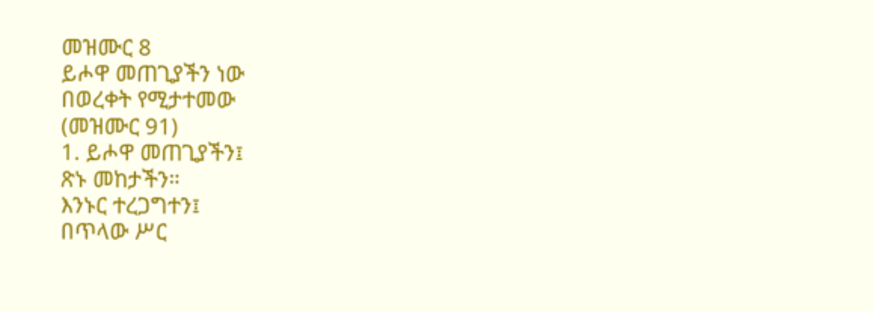መዝሙር 8
ይሖዋ መጠጊያችን ነው
በወረቀት የሚታተመው
(መዝሙር 91)
1. ይሖዋ መጠጊያችን፤
ጽኑ መከታችን።
እንኑር ተረጋግተን፤
በጥላው ሥር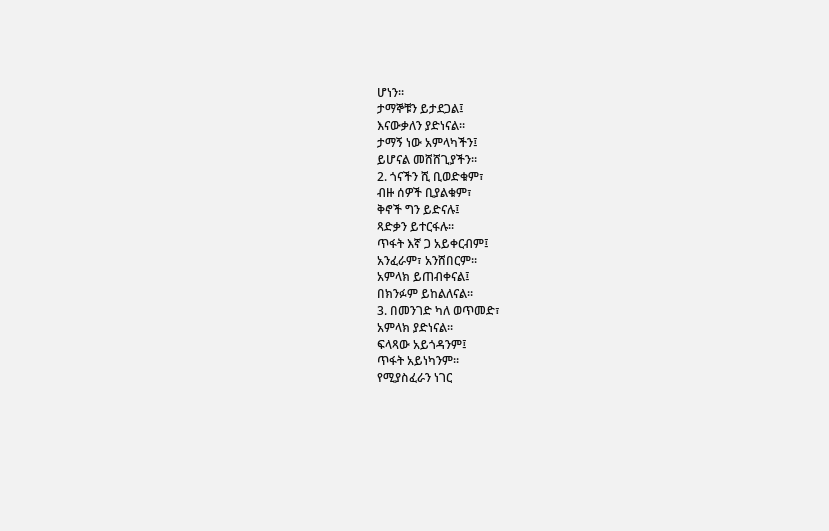ሆነን።
ታማኞቹን ይታደጋል፤
እናውቃለን ያድነናል።
ታማኝ ነው አምላካችን፤
ይሆናል መሸሸጊያችን።
2. ጎናችን ሺ ቢወድቁም፣
ብዙ ሰዎች ቢያልቁም፣
ቅኖች ግን ይድናሉ፤
ጻድቃን ይተርፋሉ።
ጥፋት እኛ ጋ አይቀርብም፤
አንፈራም፣ አንሸበርም።
አምላክ ይጠብቀናል፤
በክንፉም ይከልለናል።
3. በመንገድ ካለ ወጥመድ፣
አምላክ ያድነናል።
ፍላጻው አይጎዳንም፤
ጥፋት አይነካንም።
የሚያስፈራን ነገር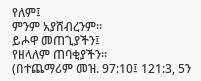የለም፤
ምንም አያሸብረንም።
ይሖዋ መጠጊያችን፤
የዘላለም ጠባቂያችን።
(በተጨማሪም መዝ. 97:10፤ 121:3, 5ን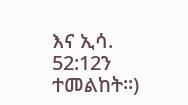እና ኢሳ. 52:12ን ተመልከት።)